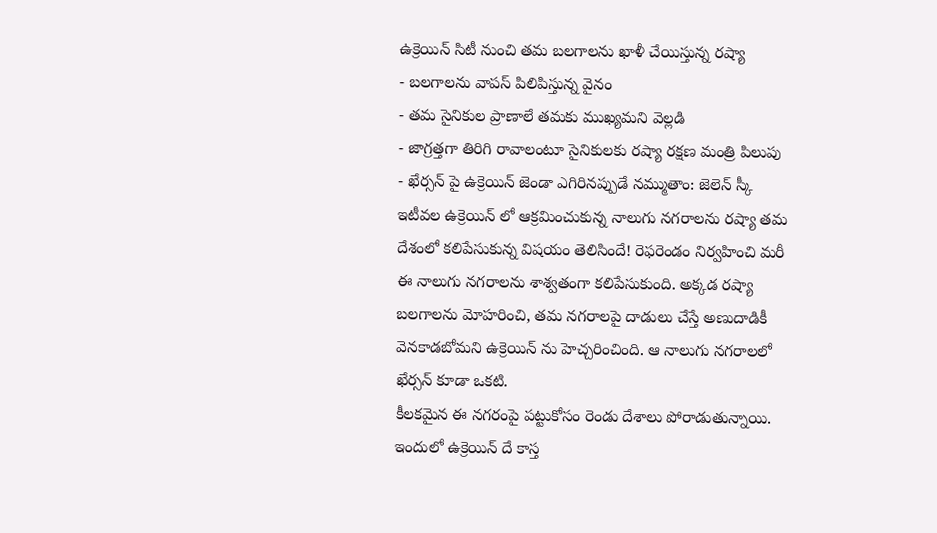ఉక్రెయిన్ సిటీ నుంచి తమ బలగాలను ఖాళీ చేయిస్తున్న రష్యా
- బలగాలను వాపస్ పిలిపిస్తున్న వైనం
- తమ సైనికుల ప్రాణాలే తమకు ముఖ్యమని వెల్లడి
- జాగ్రత్తగా తిరిగి రావాలంటూ సైనికులకు రష్యా రక్షణ మంత్రి పిలుపు
- ఖేర్సన్ పై ఉక్రెయిన్ జెండా ఎగిరినప్పుడే నమ్ముతాం: జెలెన్ స్కీ
ఇటీవల ఉక్రెయిన్ లో ఆక్రమించుకున్న నాలుగు నగరాలను రష్యా తమ దేశంలో కలిపేసుకున్న విషయం తెలిసిందే! రెఫరెండం నిర్వహించి మరీ ఈ నాలుగు నగరాలను శాశ్వతంగా కలిపేసుకుంది. అక్కడ రష్యా బలగాలను మోహరించి, తమ నగరాలపై దాడులు చేస్తే అణుదాడికీ వెనకాడబోమని ఉక్రెయిన్ ను హెచ్చరించింది. ఆ నాలుగు నగరాలలో ఖేర్సన్ కూడా ఒకటి.
కీలకమైన ఈ నగరంపై పట్టుకోసం రెండు దేశాలు పోరాడుతున్నాయి. ఇందులో ఉక్రెయిన్ దే కాస్త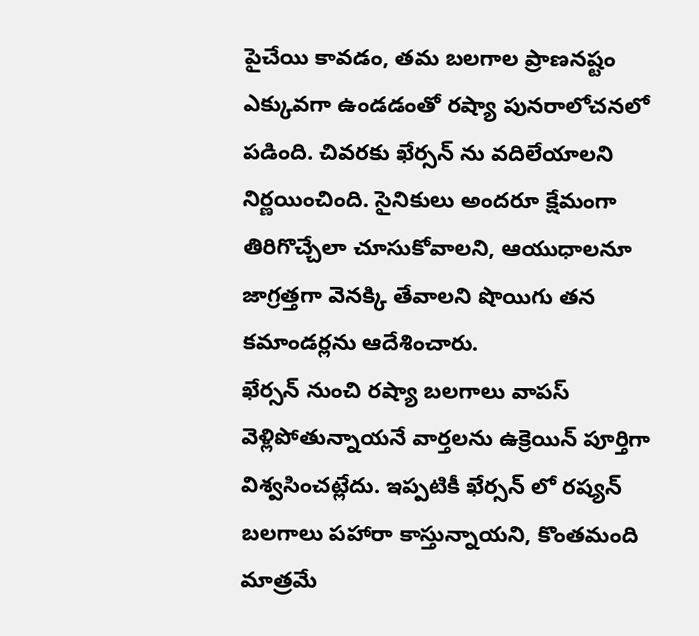పైచేయి కావడం, తమ బలగాల ప్రాణనష్టం ఎక్కువగా ఉండడంతో రష్యా పునరాలోచనలో పడింది. చివరకు ఖేర్సన్ ను వదిలేయాలని నిర్ణయించింది. సైనికులు అందరూ క్షేమంగా తిరిగొచ్చేలా చూసుకోవాలని, ఆయుధాలనూ జాగ్రత్తగా వెనక్కి తేవాలని షొయిగు తన కమాండర్లను ఆదేశించారు.
ఖేర్సన్ నుంచి రష్యా బలగాలు వాపస్ వెళ్లిపోతున్నాయనే వార్తలను ఉక్రెయిన్ పూర్తిగా విశ్వసించట్లేదు. ఇప్పటికీ ఖేర్సన్ లో రష్యన్ బలగాలు పహారా కాస్తున్నాయని, కొంతమంది మాత్రమే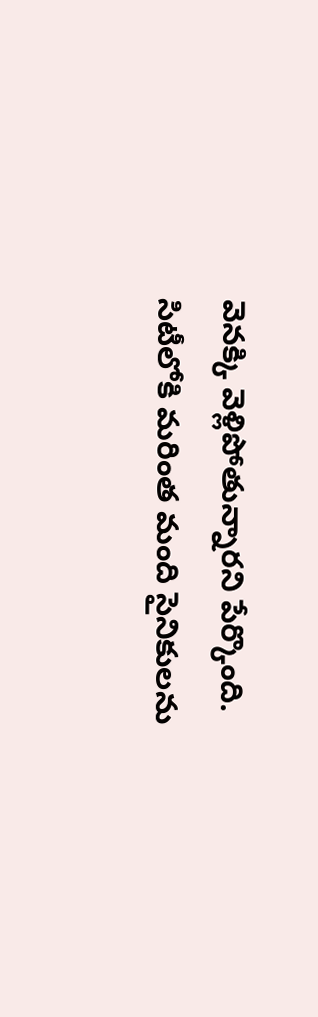వెనక్కి వెళ్లిపోతున్నారని పేర్కొంది. సిటీలోకి మరింత మంది సైనికులను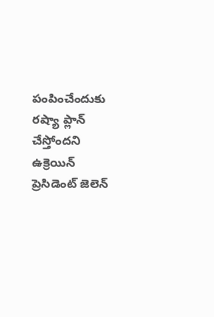పంపించేందుకు రష్యా ప్లాన్ చేస్తోందని ఉక్రెయిన్ ప్రెసిడెంట్ జెలెన్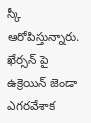స్కీ ఆరోపిస్తున్నారు. ఖేర్సన్ పై ఉక్రెయిన్ జెండా ఎగరవేశాక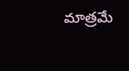మాత్రమే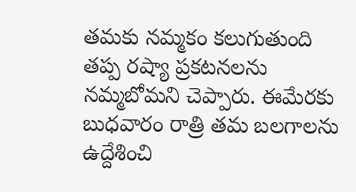తమకు నమ్మకం కలుగుతుంది తప్ప రష్యా ప్రకటనలను నమ్మబోమని చెప్పారు. ఈమేరకు బుధవారం రాత్రి తమ బలగాలను ఉద్దేశించి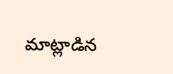మాట్లాడిన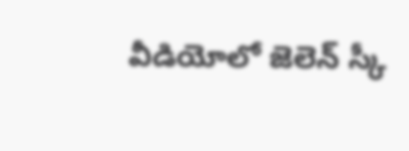వీడియోలో జెలెన్ స్కీ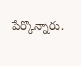పేర్కొన్నారు.